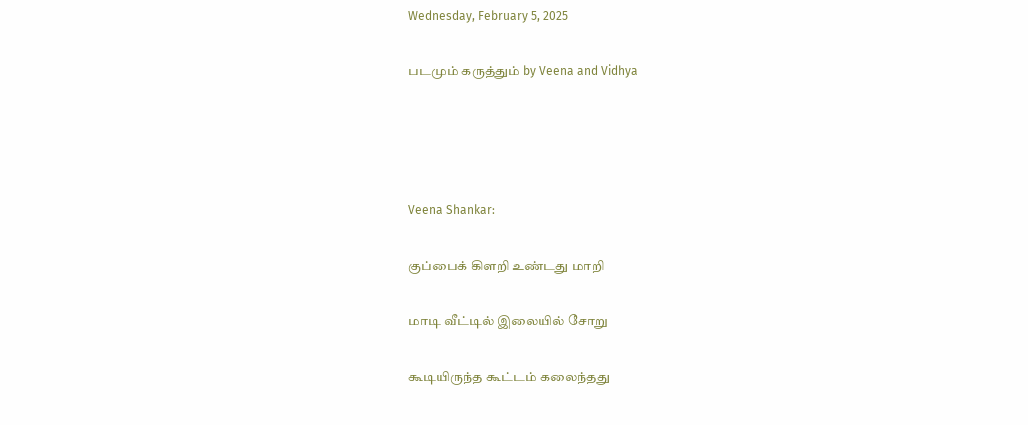Wednesday, February 5, 2025

படமும் கருத்தும் by Veena and Vidhya




Veena Shankar:

குப்பைக் கிளறி உண்டது மாறி

மாடி வீட்டில் இலையில் சோறு

கூடியிருந்த கூட்டம் கலைந்தது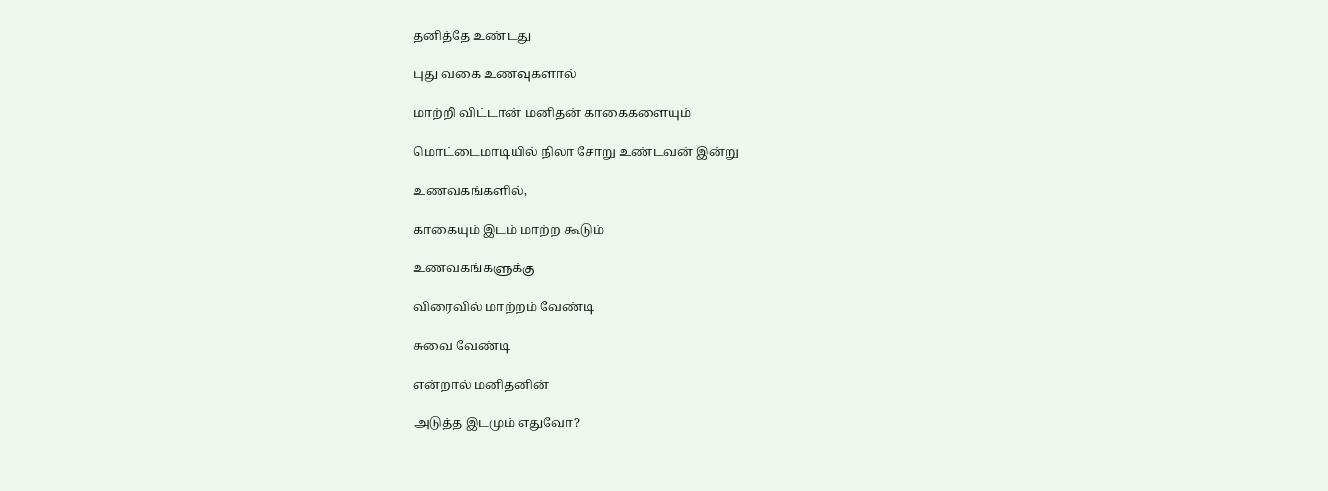தனித்தே உண்டது

புது வகை உணவுகளால்

மாற்றி விட்டான் மனிதன் காகைகளையும்

மொட்டைமாடியில் நிலா சோறு உண்டவன் இன்று

உணவகங்களில்,

காகையும் இடம் மாற்ற கூடும்

உணவகங்களுக்கு

விரைவில் மாற்றம் வேண்டி

சுவை வேண்டி

என்றால் மனிதனின்

அடுத்த இடமும் எதுவோ?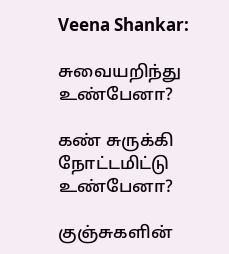Veena Shankar:

சுவையறிந்து உண்பேனா?

கண் சுருக்கி நோட்டமிட்டு உண்பேனா?

குஞ்சுகளின்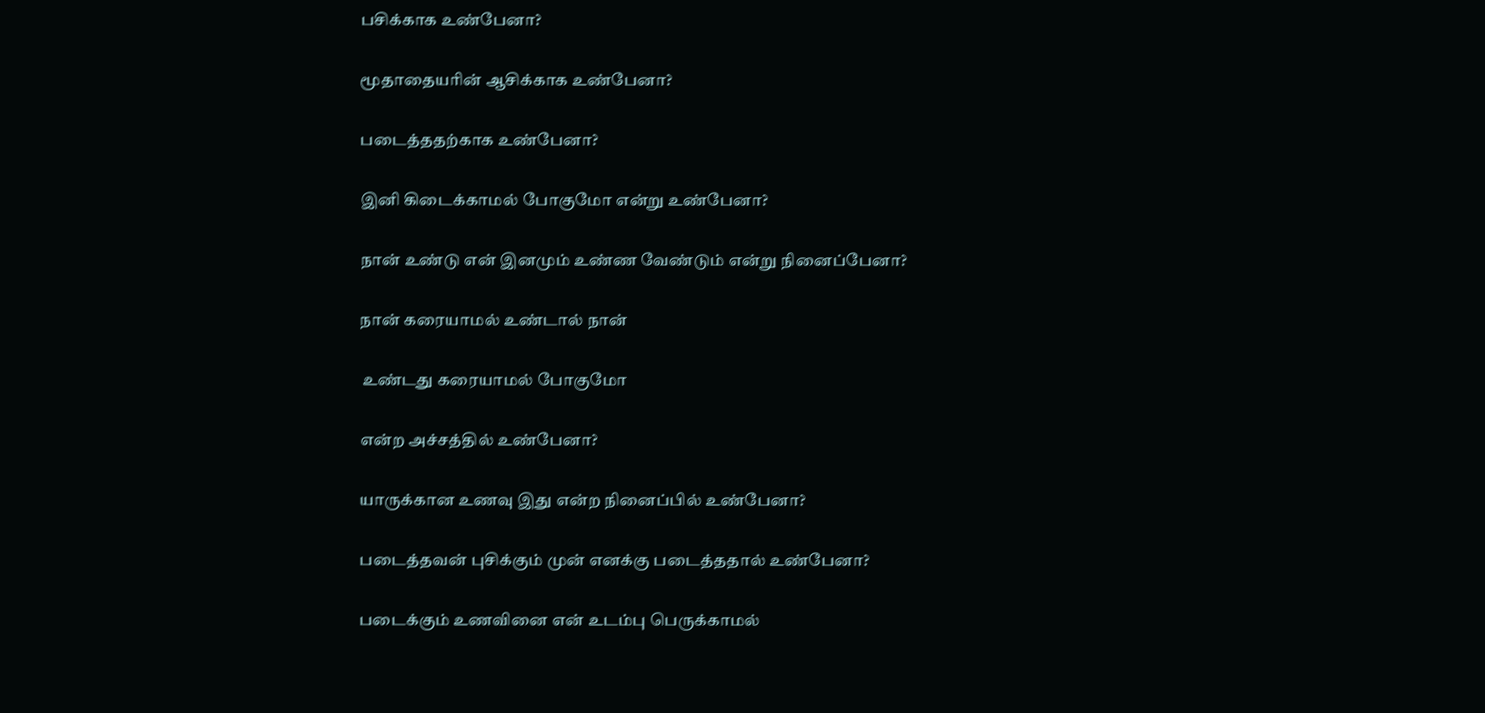பசிக்காக உண்பேனா?

மூதாதையரின் ஆசிக்காக உண்பேனா?

படைத்ததற்காக உண்பேனா?

இனி கிடைக்காமல் போகுமோ என்று உண்பேனா?

நான் உண்டு என் இனமும் உண்ண வேண்டும் என்று நினைப்பேனா?

நான் கரையாமல் உண்டால் நான்

 உண்டது கரையாமல் போகுமோ

என்ற அச்சத்தில் உண்பேனா?

யாருக்கான உணவு இது என்ற நினைப்பில் உண்பேனா?

படைத்தவன் புசிக்கும் முன் எனக்கு படைத்ததால் உண்பேனா?

படைக்கும் உணவினை என் உடம்பு பெருக்காமல்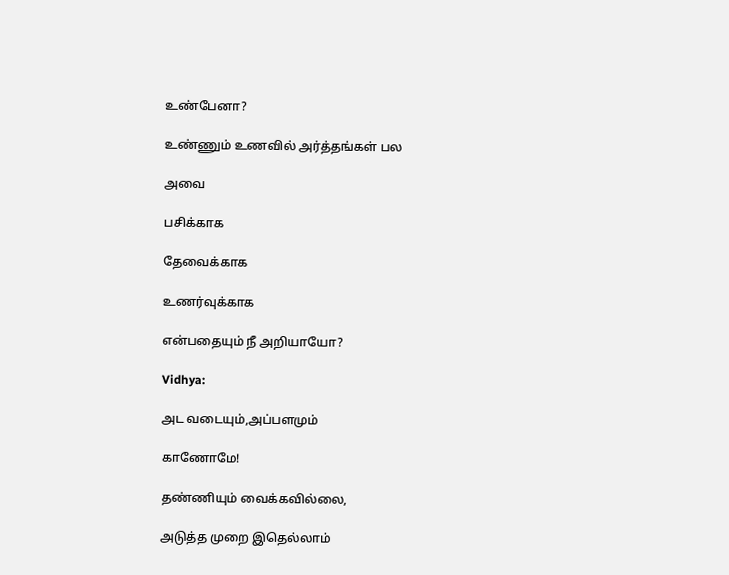உண்பேனா?

உண்ணும் உணவில் அர்த்தங்கள் பல

அவை

பசிக்காக

தேவைக்காக

உணர்வுக்காக

என்பதையும் நீ அறியாயோ?

Vidhya:

அட வடையும்,அப்பளமும்

காணோமே!

தண்ணியும் வைக்கவில்லை,

அடுத்த முறை இதெல்லாம்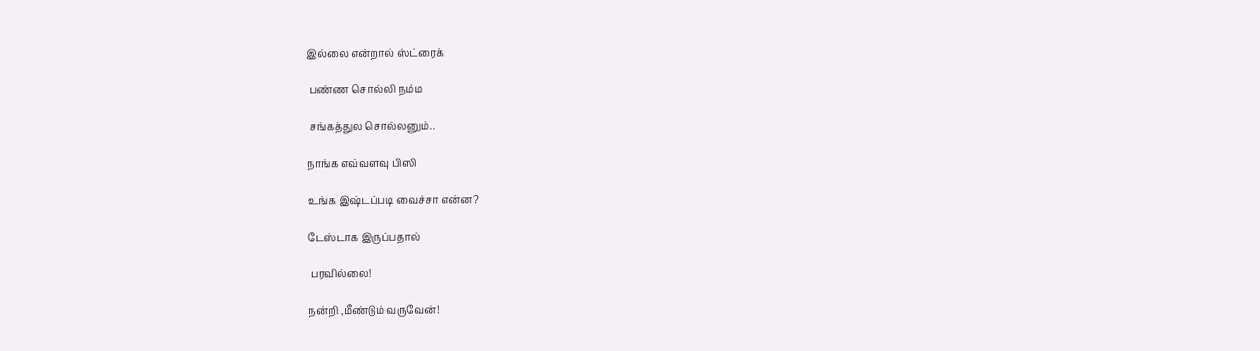இல்லை என்றால் ஸ்ட்ரைக்

 பண்ண சொல்லி நம்ம

 சங்கத்துல சொல்லனும்..

நாங்க எவ்வளவு பிஸி

உங்க இஷ்டப்படி வைச்சா என்ன?

டேஸ்டாக இருப்பதால்

 பரவில்லை!

நன்றி ,மீண்டும் வருவேன்!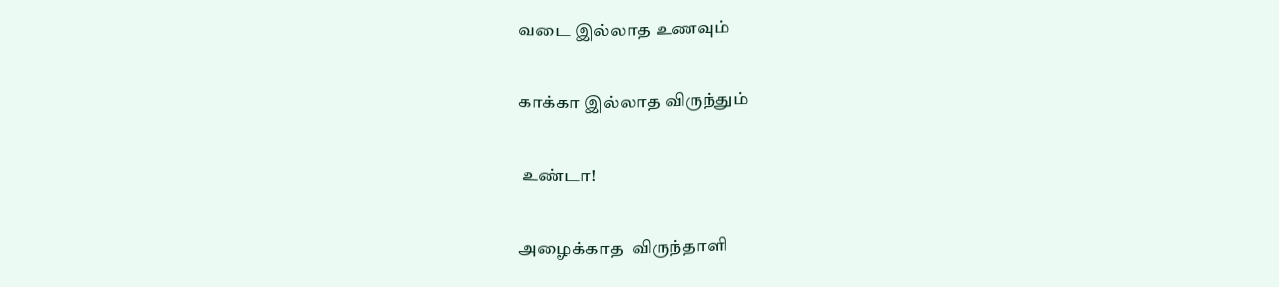வடை இல்லாத உணவும்

காக்கா இல்லாத விருந்தும்

 உண்டா!

அழைக்காத  விருந்தாளி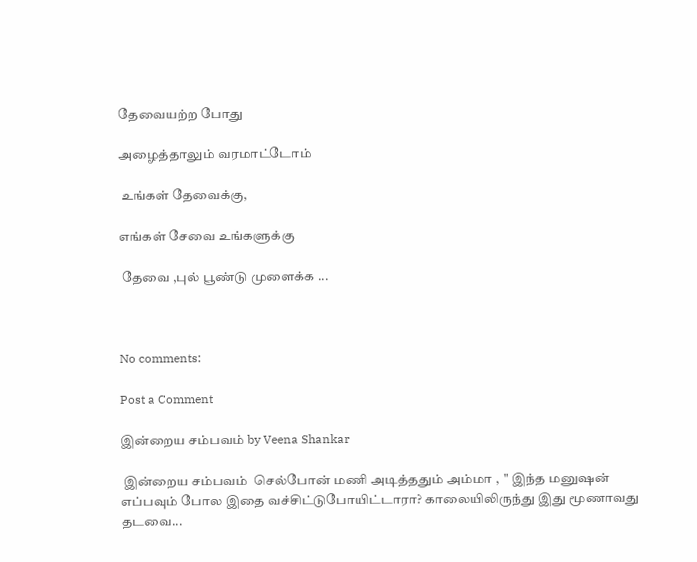தேவையற்ற போது

அழைத்தாலும் வரமாட்டோம்

 உங்கள் தேவைக்கு,

எங்கள் சேவை உங்களுக்கு

 தேவை ,புல் பூண்டு முளைக்க ...



No comments:

Post a Comment

இன்றைய சம்பவம் by Veena Shankar

 இன்றைய சம்பவம்  செல்போன் மணி அடித்ததும் அம்மா ,  " இந்த மனுஷன் எப்பவும் போல இதை வச்சிட்டுபோயிட்டாரா? காலையிலிருந்து இது மூணாவது தடவை...